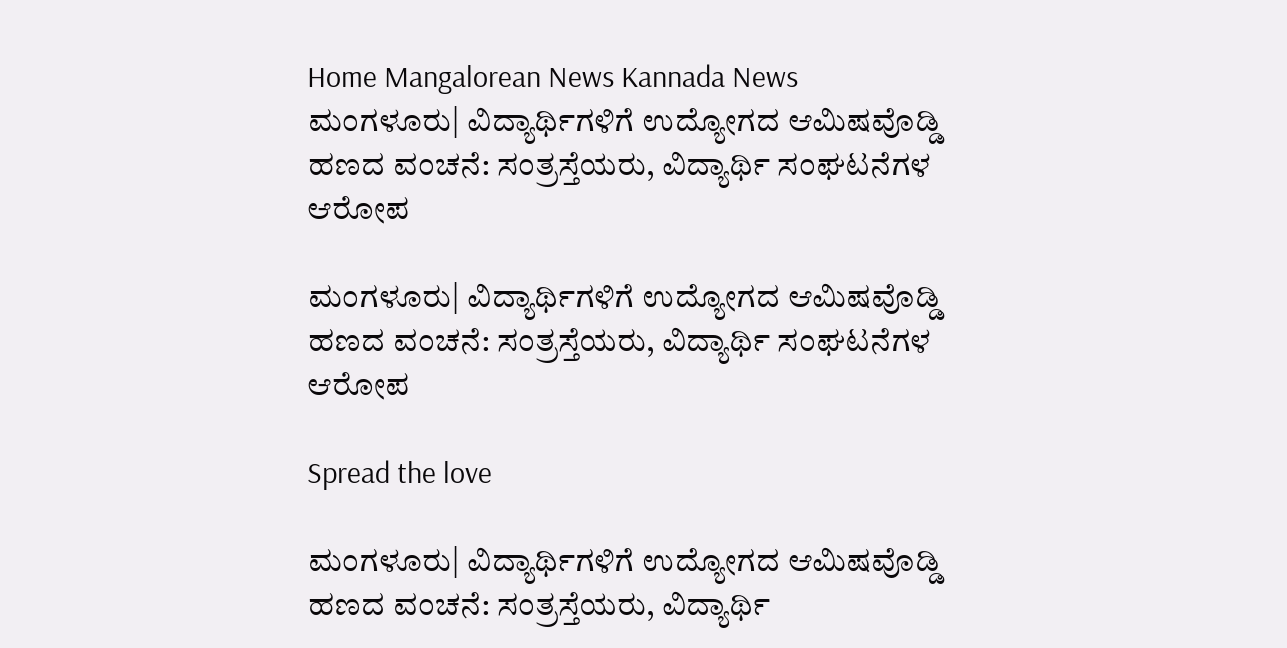Home Mangalorean News Kannada News ಮಂಗಳೂರು| ವಿದ್ಯಾರ್ಥಿಗಳಿಗೆ ಉದ್ಯೋಗದ ಆಮಿಷವೊಡ್ಡಿ ಹಣದ ವಂಚನೆ: ಸಂತ್ರಸ್ತೆಯರು, ವಿದ್ಯಾರ್ಥಿ ಸಂಘಟನೆಗಳ ಆರೋಪ

ಮಂಗಳೂರು| ವಿದ್ಯಾರ್ಥಿಗಳಿಗೆ ಉದ್ಯೋಗದ ಆಮಿಷವೊಡ್ಡಿ ಹಣದ ವಂಚನೆ: ಸಂತ್ರಸ್ತೆಯರು, ವಿದ್ಯಾರ್ಥಿ ಸಂಘಟನೆಗಳ ಆರೋಪ

Spread the love

ಮಂಗಳೂರು| ವಿದ್ಯಾರ್ಥಿಗಳಿಗೆ ಉದ್ಯೋಗದ ಆಮಿಷವೊಡ್ಡಿ ಹಣದ ವಂಚನೆ: ಸಂತ್ರಸ್ತೆಯರು, ವಿದ್ಯಾರ್ಥಿ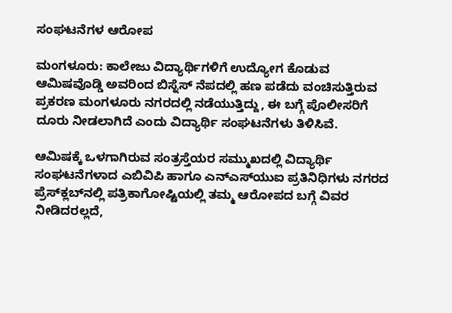ಸಂಘಟನೆಗಳ ಆರೋಪ

ಮಂಗಳೂರು: ಕಾಲೇಜು ವಿದ್ಯಾರ್ಥಿಗಳಿಗೆ ಉದ್ಯೋಗ ಕೊಡುವ ಆಮಿಷವೊಡ್ಡಿ ಅವರಿಂದ ಬಿಸ್ನೆಸ್ ನೆಪದಲ್ಲಿ ಹಣ ಪಡೆದು ವಂಚಿಸುತ್ತಿರುವ ಪ್ರಕರಣ ಮಂಗಳೂರು ನಗರದಲ್ಲಿ ನಡೆಯುತ್ತಿದ್ದು, ಈ ಬಗ್ಗೆ ಪೊಲೀಸರಿಗೆ ದೂರು ನೀಡಲಾಗಿದೆ ಎಂದು ವಿದ್ಯಾರ್ಥಿ ಸಂಘಟನೆಗಳು ತಿಳಿಸಿವೆ.

ಆಮಿಷಕ್ಕೆ ಒಳಗಾಗಿರುವ ಸಂತ್ರಸ್ತೆಯರ ಸಮ್ಮುಖದಲ್ಲಿ ವಿದ್ಯಾರ್ಥಿ ಸಂಘಟನೆಗಳಾದ ಎಬಿವಿಪಿ ಹಾಗೂ ಎನ್‌ಎಸ್‌ಯುಐ ಪ್ರತಿನಿಧಿಗಳು ನಗರದ ಪ್ರೆಸ್‌ಕ್ಲಬ್‌ನಲ್ಲಿ ಪತ್ರಿಕಾಗೋಷ್ಟಿಯಲ್ಲಿ ತಮ್ಮ ಆರೋಪದ ಬಗ್ಗೆ ವಿವರ ನೀಡಿದರಲ್ಲದೆ,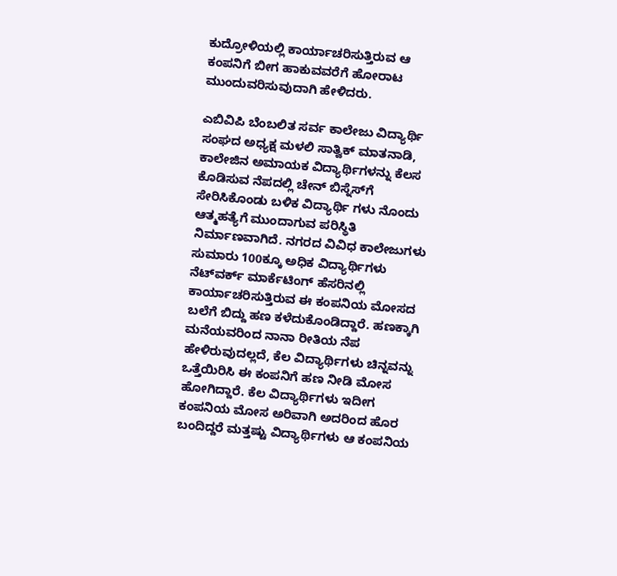ಕುದ್ರೋಳಿಯಲ್ಲಿ ಕಾರ್ಯಾಚರಿಸುತ್ತಿರುವ ಆ ಕಂಪನಿಗೆ ಬೀಗ ಹಾಕುವವರೆಗೆ ಹೋರಾಟ ಮುಂದುವರಿಸುವುದಾಗಿ ಹೇಳಿದರು.

ಎಬಿವಿಪಿ ಬೆಂಬಲಿತ ಸರ್ವ ಕಾಲೇಜು ವಿದ್ಯಾರ್ಥಿ ಸಂಘದ ಅಧ್ಯಕ್ಷ ಮಳಲಿ ಸಾತ್ವಿಕ್ ಮಾತನಾಡಿ, ಕಾಲೇಜಿನ ಅಮಾಯಕ ವಿದ್ಯಾರ್ಥಿಗಳನ್ನು ಕೆಲಸ ಕೊಡಿಸುವ ನೆಪದಲ್ಲಿ ಚೇನ್ ಬಿಸ್ನೆಸ್‌ಗೆ ಸೇರಿಸಿಕೊಂಡು ಬಳಿಕ ವಿದ್ಯಾರ್ಥಿ ಗಳು ನೊಂದು ಆತ್ಮಹತ್ಯೆಗೆ ಮುಂದಾಗುವ ಪರಿಸ್ಥಿತಿ ನಿರ್ಮಾಣವಾಗಿದೆ. ನಗರದ ವಿವಿಧ ಕಾಲೇಜುಗಳು ಸುಮಾರು 100ಕ್ಕೂ ಅಧಿಕ ವಿದ್ಯಾರ್ಥಿಗಳು ನೆಟ್‌ವರ್ಕ್ ಮಾರ್ಕೆಟಿಂಗ್ ಹೆಸರಿನಲ್ಲಿ ಕಾರ್ಯಾಚರಿಸುತ್ತಿರುವ ಈ ಕಂಪನಿಯ ಮೋಸದ ಬಲೆಗೆ ಬಿದ್ದು ಹಣ ಕಳೆದುಕೊಂಡಿದ್ದಾರೆ. ಹಣಕ್ಕಾಗಿ ಮನೆಯವರಿಂದ ನಾನಾ ರೀತಿಯ ನೆಪ ಹೇಳಿರುವುದಲ್ಲದೆ, ಕೆಲ ವಿದ್ಯಾರ್ಥಿಗಳು ಚಿನ್ನವನ್ನು ಒತ್ತೆಯಿರಿಸಿ ಈ ಕಂಪನಿಗೆ ಹಣ ನೀಡಿ ಮೋಸ ಹೋಗಿದ್ದಾರೆ. ಕೆಲ ವಿದ್ಯಾರ್ಥಿಗಳು ಇದೀಗ ಕಂಪನಿಯ ಮೋಸ ಅರಿವಾಗಿ ಅದರಿಂದ ಹೊರ ಬಂದಿದ್ದರೆ ಮತ್ತಷ್ಟು ವಿದ್ಯಾರ್ಥಿಗಳು ಆ ಕಂಪನಿಯ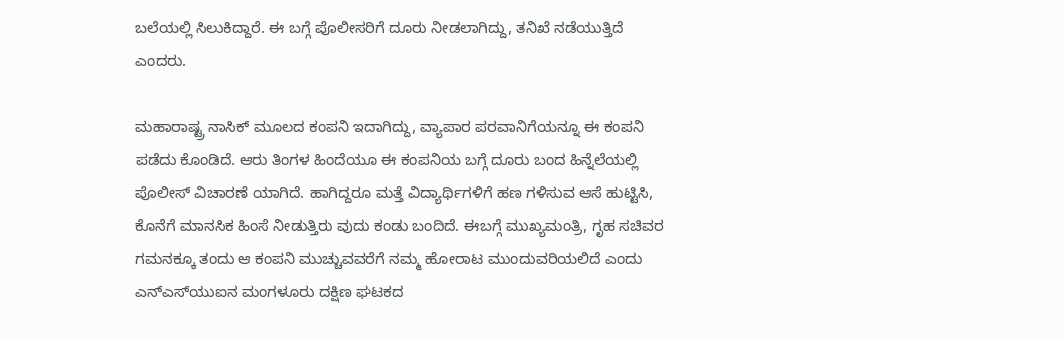ಬಲೆಯಲ್ಲಿ ಸಿಲುಕಿದ್ದಾರೆ. ಈ ಬಗ್ಗೆ ಪೊಲೀಸರಿಗೆ ದೂರು ನೀಡಲಾಗಿದ್ದು, ತನಿಖೆ ನಡೆಯುತ್ತಿದೆ ಎಂದರು.

ಮಹಾರಾಷ್ಟ್ರ ನಾಸಿಕ್ ಮೂಲದ ಕಂಪನಿ ಇದಾಗಿದ್ದು, ವ್ಯಾಪಾರ ಪರವಾನಿಗೆಯನ್ನೂ ಈ ಕಂಪನಿ ಪಡೆದು ಕೊಂಡಿದೆ. ಆರು ತಿಂಗಳ ಹಿಂದೆಯೂ ಈ ಕಂಪನಿಯ ಬಗ್ಗೆ ದೂರು ಬಂದ ಹಿನ್ನೆಲೆಯಲ್ಲಿ ಪೊಲೀಸ್ ವಿಚಾರಣೆ ಯಾಗಿದೆ. ಹಾಗಿದ್ದರೂ ಮತ್ತೆ ವಿದ್ಯಾರ್ಥಿಗಳಿಗೆ ಹಣ ಗಳಿಸುವ ಆಸೆ ಹುಟ್ಟಿಸಿ, ಕೊನೆಗೆ ಮಾನಸಿಕ ಹಿಂಸೆ ನೀಡುತ್ತಿರು ವುದು ಕಂಡು ಬಂದಿದೆ. ಈಬಗ್ಗೆ ಮುಖ್ಯಮಂತ್ರಿ, ಗೃಹ ಸಚಿವರ ಗಮನಕ್ಕೂ ತಂದು ಆ ಕಂಪನಿ ಮುಚ್ಚುವವರೆಗೆ ನಮ್ಮ ಹೋರಾಟ ಮುಂದುವರಿಯಲಿದೆ ಎಂದು ಎನ್‌ಎಸ್‌ಯುಐನ ಮಂಗಳೂರು ದಕ್ಷಿಣ ಘಟಕದ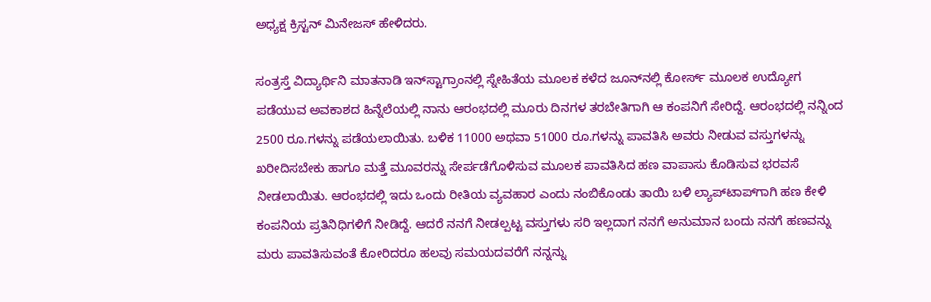ಅಧ್ಯಕ್ಷ ಕ್ರಿಸ್ಟನ್ ಮಿನೇಜಸ್ ಹೇಳಿದರು.

ಸಂತ್ರಸ್ತೆ ವಿದ್ಯಾರ್ಥಿನಿ ಮಾತನಾಡಿ ಇನ್‌ಸ್ಟಾಗ್ರಾಂನಲ್ಲಿ ಸ್ನೇಹಿತೆಯ ಮೂಲಕ ಕಳೆದ ಜೂನ್‌ನಲ್ಲಿ ಕೋರ್ಸ್ ಮೂಲಕ ಉದ್ಯೋಗ ಪಡೆಯುವ ಅವಕಾಶದ ಹಿನ್ನೆಲೆಯಲ್ಲಿ ನಾನು ಆರಂಭದಲ್ಲಿ ಮೂರು ದಿನಗಳ ತರಬೇತಿಗಾಗಿ ಆ ಕಂಪನಿಗೆ ಸೇರಿದ್ದೆ. ಆರಂಭದಲ್ಲಿ ನನ್ನಿಂದ 2500 ರೂ.ಗಳನ್ನು ಪಡೆಯಲಾಯಿತು. ಬಳಿಕ 11000 ಅಥವಾ 51000 ರೂ.ಗಳನ್ನು ಪಾವತಿಸಿ ಅವರು ನೀಡುವ ವಸ್ತುಗಳನ್ನು ಖರೀದಿಸಬೇಕು ಹಾಗೂ ಮತ್ತೆ ಮೂವರನ್ನು ಸೇರ್ಪಡೆಗೊಳಿಸುವ ಮೂಲಕ ಪಾವತಿಸಿದ ಹಣ ವಾಪಾಸು ಕೊಡಿಸುವ ಭರವಸೆ ನೀಡಲಾಯಿತು. ಆರಂಭದಲ್ಲಿ ಇದು ಒಂದು ರೀತಿಯ ವ್ಯವಹಾರ ಎಂದು ನಂಬಿಕೊಂಡು ತಾಯಿ ಬಳಿ ಲ್ಯಾಪ್‌ಟಾಪ್‌ಗಾಗಿ ಹಣ ಕೇಳಿ ಕಂಪನಿಯ ಪ್ರತಿನಿಧಿಗಳಿಗೆ ನೀಡಿದ್ದೆ. ಆದರೆ ನನಗೆ ನೀಡಲ್ಪಟ್ಟ ವಸ್ತುಗಳು ಸರಿ ಇಲ್ಲದಾಗ ನನಗೆ ಅನುಮಾನ ಬಂದು ನನಗೆ ಹಣವನ್ನು ಮರು ಪಾವತಿಸುವಂತೆ ಕೋರಿದರೂ ಹಲವು ಸಮಯದವರೆಗೆ ನನ್ನನ್ನು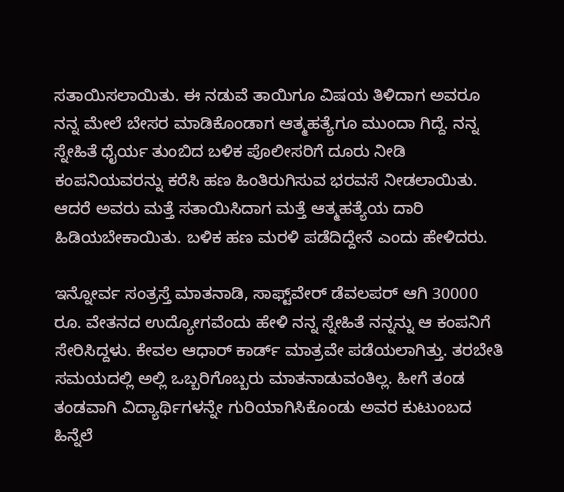ಸತಾಯಿಸಲಾಯಿತು. ಈ ನಡುವೆ ತಾಯಿಗೂ ವಿಷಯ ತಿಳಿದಾಗ ಅವರೂ ನನ್ನ ಮೇಲೆ ಬೇಸರ ಮಾಡಿಕೊಂಡಾಗ ಆತ್ಮಹತ್ಯೆಗೂ ಮುಂದಾ ಗಿದ್ದೆ. ನನ್ನ ಸ್ನೇಹಿತೆ ಧೈರ್ಯ ತುಂಬಿದ ಬಳಿಕ ಪೊಲೀಸರಿಗೆ ದೂರು ನೀಡಿ ಕಂಪನಿಯವರನ್ನು ಕರೆಸಿ ಹಣ ಹಿಂತಿರುಗಿಸುವ ಭರವಸೆ ನೀಡಲಾಯಿತು. ಆದರೆ ಅವರು ಮತ್ತೆ ಸತಾಯಿಸಿದಾಗ ಮತ್ತೆ ಆತ್ಮಹತ್ಯೆಯ ದಾರಿ ಹಿಡಿಯಬೇಕಾಯಿತು. ಬಳಿಕ ಹಣ ಮರಳಿ ಪಡೆದಿದ್ದೇನೆ ಎಂದು ಹೇಳಿದರು.

ಇನ್ನೋರ್ವ ಸಂತ್ರಸ್ತೆ ಮಾತನಾಡಿ, ಸಾಫ್ಟ್‌ವೇರ್ ಡೆವಲಪರ್ ಆಗಿ 30000 ರೂ. ವೇತನದ ಉದ್ಯೋಗವೆಂದು ಹೇಳಿ ನನ್ನ ಸ್ನೇಹಿತೆ ನನ್ನನ್ನು ಆ ಕಂಪನಿಗೆ ಸೇರಿಸಿದ್ದಳು. ಕೇವಲ ಆಧಾರ್ ಕಾರ್ಡ್ ಮಾತ್ರವೇ ಪಡೆಯಲಾಗಿತ್ತು. ತರಬೇತಿ ಸಮಯದಲ್ಲಿ ಅಲ್ಲಿ ಒಬ್ಬರಿಗೊಬ್ಬರು ಮಾತನಾಡುವಂತಿಲ್ಲ. ಹೀಗೆ ತಂಡ ತಂಡವಾಗಿ ವಿದ್ಯಾರ್ಥಿಗಳನ್ನೇ ಗುರಿಯಾಗಿಸಿಕೊಂಡು ಅವರ ಕುಟುಂಬದ ಹಿನ್ನೆಲೆ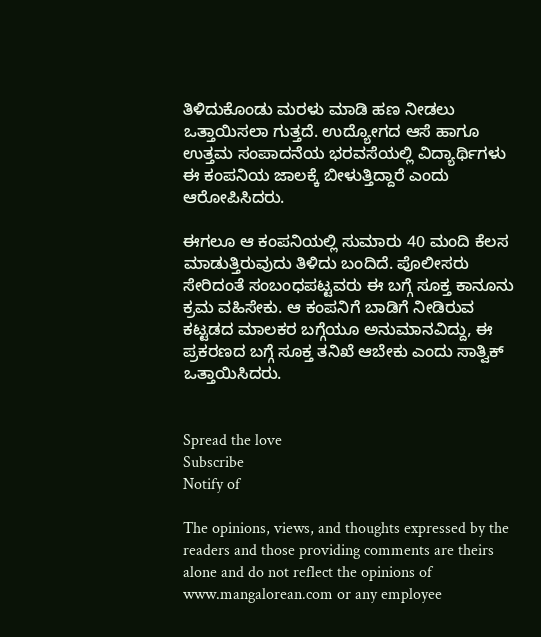ತಿಳಿದುಕೊಂಡು ಮರಳು ಮಾಡಿ ಹಣ ನೀಡಲು ಒತ್ತಾಯಿಸಲಾ ಗುತ್ತದೆ. ಉದ್ಯೋಗದ ಆಸೆ ಹಾಗೂ ಉತ್ತಮ ಸಂಪಾದನೆಯ ಭರವಸೆಯಲ್ಲಿ ವಿದ್ಯಾರ್ಥಿಗಳು ಈ ಕಂಪನಿಯ ಜಾಲಕ್ಕೆ ಬೀಳುತ್ತಿದ್ದಾರೆ ಎಂದು ಆರೋಪಿಸಿದರು.

ಈಗಲೂ ಆ ಕಂಪನಿಯಲ್ಲಿ ಸುಮಾರು 40 ಮಂದಿ ಕೆಲಸ ಮಾಡುತ್ತಿರುವುದು ತಿಳಿದು ಬಂದಿದೆ. ಪೊಲೀಸರು ಸೇರಿದಂತೆ ಸಂಬಂಧಪಟ್ಟವರು ಈ ಬಗ್ಗೆ ಸೂಕ್ತ ಕಾನೂನು ಕ್ರಮ ವಹಿಸೇಕು. ಆ ಕಂಪನಿಗೆ ಬಾಡಿಗೆ ನೀಡಿರುವ ಕಟ್ಟಡದ ಮಾಲಕರ ಬಗ್ಗೆಯೂ ಅನುಮಾನವಿದ್ದು, ಈ ಪ್ರಕರಣದ ಬಗ್ಗೆ ಸೂಕ್ತ ತನಿಖೆ ಆಬೇಕು ಎಂದು ಸಾತ್ವಿಕ್ ಒತ್ತಾಯಿಸಿದರು.


Spread the love
Subscribe
Notify of

The opinions, views, and thoughts expressed by the readers and those providing comments are theirs alone and do not reflect the opinions of www.mangalorean.com or any employee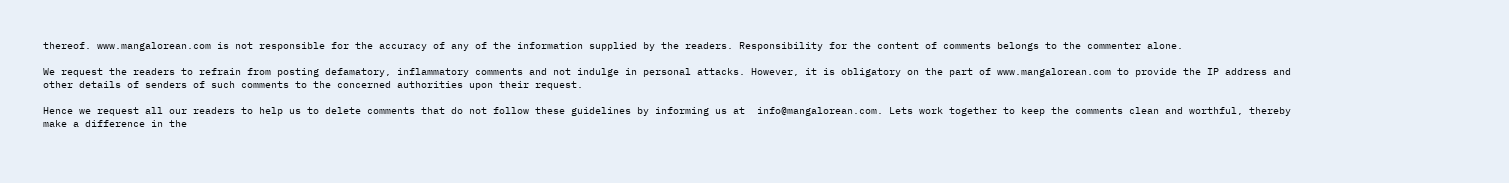thereof. www.mangalorean.com is not responsible for the accuracy of any of the information supplied by the readers. Responsibility for the content of comments belongs to the commenter alone.

We request the readers to refrain from posting defamatory, inflammatory comments and not indulge in personal attacks. However, it is obligatory on the part of www.mangalorean.com to provide the IP address and other details of senders of such comments to the concerned authorities upon their request.

Hence we request all our readers to help us to delete comments that do not follow these guidelines by informing us at  info@mangalorean.com. Lets work together to keep the comments clean and worthful, thereby make a difference in the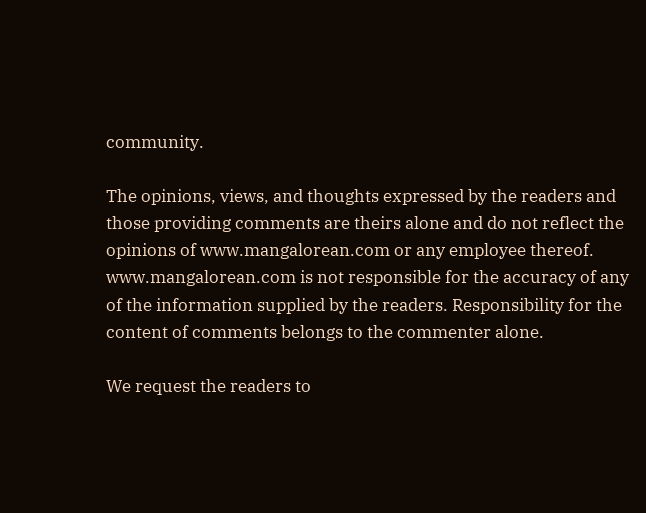community.

The opinions, views, and thoughts expressed by the readers and those providing comments are theirs alone and do not reflect the opinions of www.mangalorean.com or any employee thereof. www.mangalorean.com is not responsible for the accuracy of any of the information supplied by the readers. Responsibility for the content of comments belongs to the commenter alone.

We request the readers to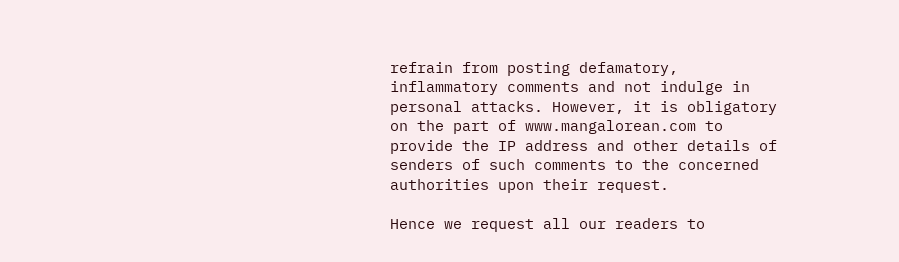refrain from posting defamatory, inflammatory comments and not indulge in personal attacks. However, it is obligatory on the part of www.mangalorean.com to provide the IP address and other details of senders of such comments to the concerned authorities upon their request.

Hence we request all our readers to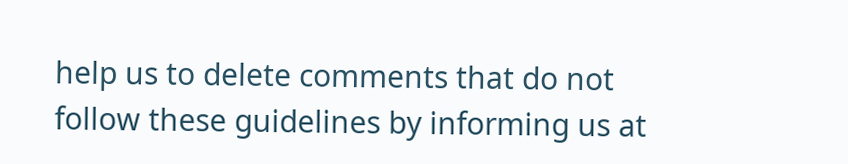help us to delete comments that do not follow these guidelines by informing us at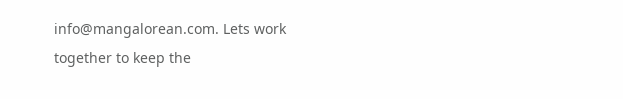info@mangalorean.com. Lets work together to keep the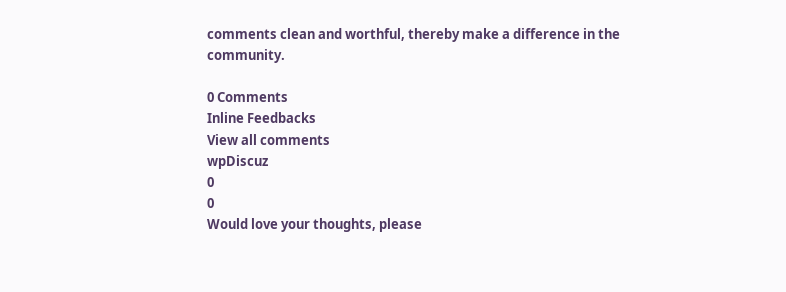comments clean and worthful, thereby make a difference in the community.

0 Comments
Inline Feedbacks
View all comments
wpDiscuz
0
0
Would love your thoughts, please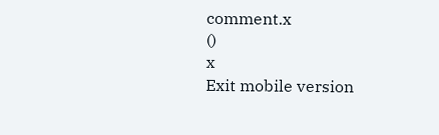comment.x
()
x
Exit mobile version